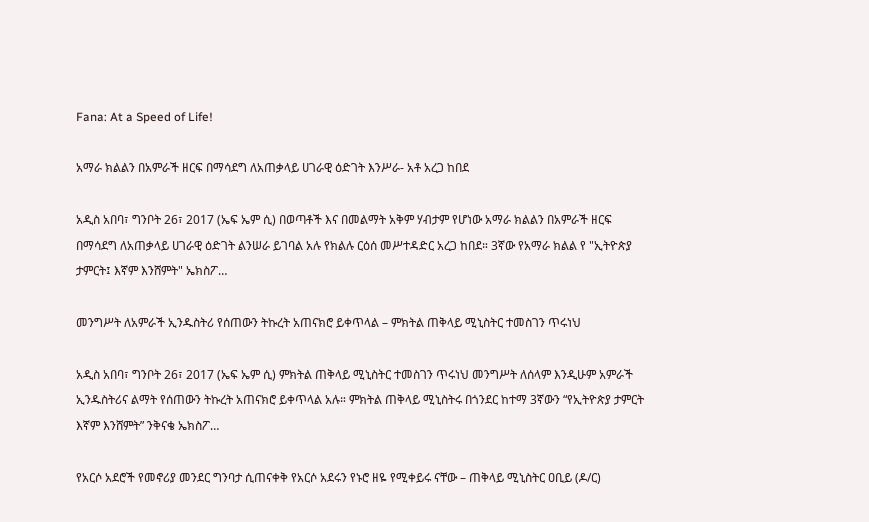Fana: At a Speed of Life!

አማራ ክልልን በአምራች ዘርፍ በማሳደግ ለአጠቃላይ ሀገራዊ ዕድገት እንሥራ- አቶ አረጋ ከበደ

አዲስ አበባ፣ ግንቦት 26፣ 2017 (ኤፍ ኤም ሲ) በወጣቶች እና በመልማት አቅም ሃብታም የሆነው አማራ ክልልን በአምራች ዘርፍ በማሳደግ ለአጠቃላይ ሀገራዊ ዕድገት ልንሠራ ይገባል አሉ የክልሉ ርዕሰ መሥተዳድር አረጋ ከበደ። 3ኛው የአማራ ክልል የ "ኢትዮጵያ ታምርት፤ እኛም እንሸምት" ኤክስፖ…

መንግሥት ለአምራች ኢንዱስትሪ የሰጠውን ትኩረት አጠናክሮ ይቀጥላል – ምክትል ጠቅላይ ሚኒስትር ተመስገን ጥሩነህ

አዲስ አበባ፣ ግንቦት 26፣ 2017 (ኤፍ ኤም ሲ) ምክትል ጠቅላይ ሚኒስትር ተመስገን ጥሩነህ መንግሥት ለሰላም እንዲሁም አምራች ኢንዱስትሪና ልማት የሰጠውን ትኩረት አጠናክሮ ይቀጥላል አሉ። ምክትል ጠቅላይ ሚኒስትሩ በጎንደር ከተማ 3ኛውን “የኢትዮጵያ ታምርት እኛም እንሸምት” ንቅናቄ ኤክስፖ…

የአርሶ አደሮች የመኖሪያ መንደር ግንባታ ሲጠናቀቅ የአርሶ አደሩን የኑሮ ዘዬ የሚቀይሩ ናቸው – ጠቅላይ ሚኒስትር ዐቢይ (ዶ/ር)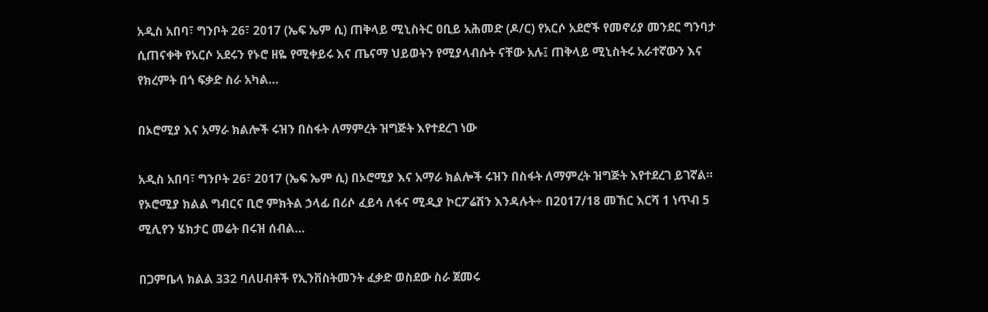አዲስ አበባ፣ ግንቦት 26፣ 2017 (ኤፍ ኤም ሲ) ጠቅላይ ሚኒስትር ዐቢይ አሕመድ (ዶ/ር) የአርሶ አደሮች የመኖሪያ መንደር ግንባታ ሲጠናቀቅ የአርሶ አደሩን የኑሮ ዘዬ የሚቀይሩ እና ጤናማ ህይወትን የሚያላብሱት ናቸው አሉ፤ ጠቅላይ ሚኒስትሩ አራተኛውን እና የክረምት በጎ ፍቃድ ስራ አካል…

በኦሮሚያ እና አማራ ክልሎች ሩዝን በስፋት ለማምረት ዝግጅት እየተደረገ ነው

አዲስ አበባ፣ ግንቦት 26፣ 2017 (ኤፍ ኤም ሲ) በኦሮሚያ እና አማራ ክልሎች ሩዝን በስፋት ለማምረት ዝግጅት እየተደረገ ይገኛል። የኦሮሚያ ክልል ግብርና ቢሮ ምክትል ኃላፊ በሪሶ ፈይሳ ለፋና ሚዲያ ኮርፖሬሽን እንዳሉት÷ በ2017/18 መኸር እርሻ 1 ነጥብ 5 ሚሊየን ሄክታር መሬት በሩዝ ሰብል…

በጋምቤላ ክልል 332 ባለሀብቶች የኢንቨስትመንት ፈቃድ ወስደው ስራ ጀመሩ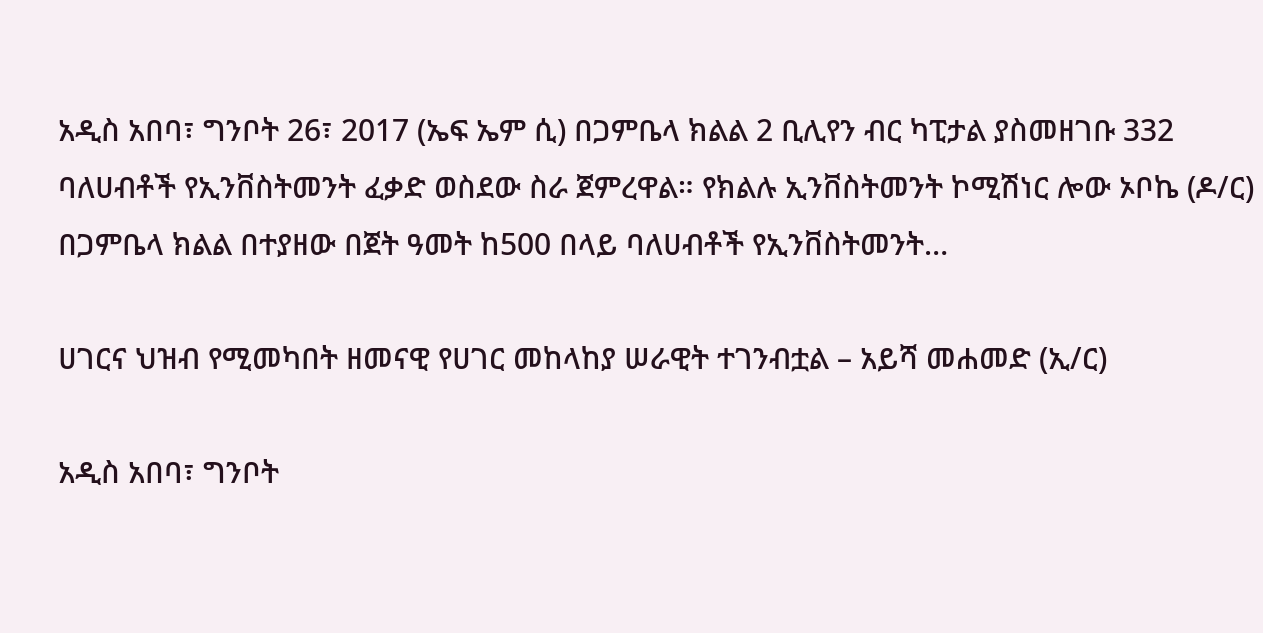አዲስ አበባ፣ ግንቦት 26፣ 2017 (ኤፍ ኤም ሲ) በጋምቤላ ክልል 2 ቢሊየን ብር ካፒታል ያስመዘገቡ 332 ባለሀብቶች የኢንቨስትመንት ፈቃድ ወስደው ስራ ጀምረዋል። የክልሉ ኢንቨስትመንት ኮሚሽነር ሎው ኦቦኬ (ዶ/ር) በጋምቤላ ክልል በተያዘው በጀት ዓመት ከ500 በላይ ባለሀብቶች የኢንቨስትመንት…

ሀገርና ህዝብ የሚመካበት ዘመናዊ የሀገር መከላከያ ሠራዊት ተገንብቷል – አይሻ መሐመድ (ኢ/ር)

አዲስ አበባ፣ ግንቦት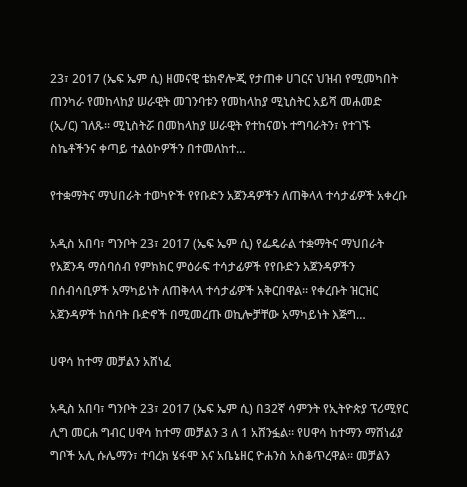23፣ 2017 (ኤፍ ኤም ሲ) ዘመናዊ ቴክኖሎጂ የታጠቀ ሀገርና ህዝብ የሚመካበት ጠንካራ የመከላከያ ሠራዊት መገንባቱን የመከላከያ ሚኒስትር አይሻ መሐመድ (ኢ/ር) ገለጹ። ሚኒስትሯ በመከላከያ ሠራዊት የተከናወኑ ተግባራትን፣ የተገኙ ስኬቶችንና ቀጣይ ተልዕኮዎችን በተመለከተ…

የተቋማትና ማህበራት ተወካዮች የየቡድን አጀንዳዎችን ለጠቅላላ ተሳታፊዎች አቀረቡ

አዲስ አበባ፣ ግንቦት 23፣ 2017 (ኤፍ ኤም ሲ) የፌዴራል ተቋማትና ማህበራት የአጀንዳ ማሰባሰብ የምክክር ምዕራፍ ተሳታፊዎች የየቡድን አጀንዳዎችን በሰብሳቢዎች አማካይነት ለጠቅላላ ተሳታፊዎች አቅርበዋል። የቀረቡት ዝርዝር አጀንዳዎች ከሰባት ቡድኖች በሚመረጡ ወኪሎቻቸው አማካይነት እጅግ…

ሀዋሳ ከተማ መቻልን አሸነፈ

አዲስ አበባ፣ ግንቦት 23፣ 2017 (ኤፍ ኤም ሲ) በ32ኛ ሳምንት የኢትዮጵያ ፕሪሚየር ሊግ መርሐ ግብር ሀዋሳ ከተማ መቻልን 3 ለ 1 አሸንፏል። የሀዋሳ ከተማን ማሸነፊያ ግቦች አሊ ሱሌማን፣ ተባረክ ሄፋሞ እና አቤኔዘር ዮሐንስ አስቆጥረዋል። መቻልን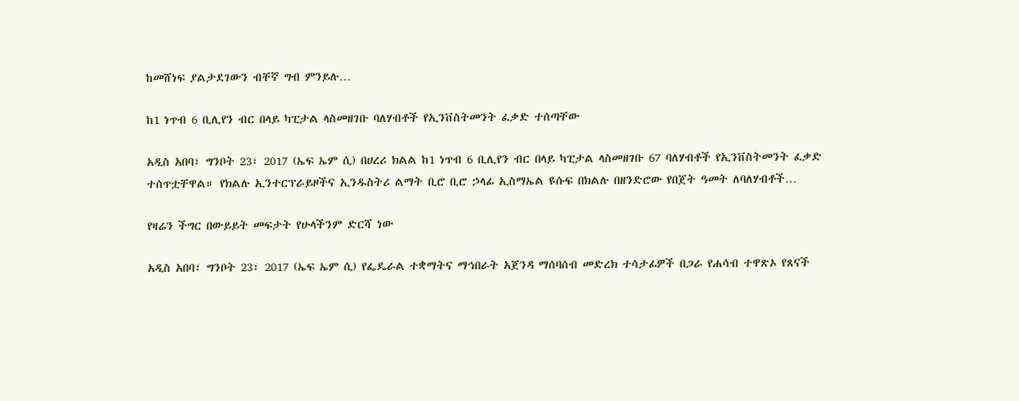ከመሸነፍ ያልታደገውን ብቸኛ ግብ ምንይሉ…

ከ1 ነጥብ 6 ቢሊየን ብር በላይ ካፒታል ላስመዘገቡ ባለሃብቶች የኢንቨስትመንት ፈቃድ ተሰጣቸው

አዲስ አበባ፣ ግንቦት 23፣ 2017 (ኤፍ ኤም ሲ) በሀረሪ ክልል ከ1 ነጥብ 6 ቢሊየን ብር በላይ ካፒታል ላስመዘገቡ 67 ባለሃብቶች የኢንቨስትመንት ፈቃድ ተሰጥቷቸዋል። የክልሉ ኢንተርፕራይዞችና ኢንዱስትሪ ልማት ቢሮ ቢሮ ኃላፊ ኢስማኤል ዩሱፍ በክልሉ በዘንድሮው የበጀት ዓመት ለባለሃብቶች…

የዛሬን ችግር በውይይት መፍታት የሁላችንም ድርሻ ነው

አዲስ አበባ፣ ግንቦት 23፣ 2017 (ኤፍ ኤም ሲ) የፌዴራል ተቋማትና ማኅበራት አጀንዳ ማሰባሰብ መድረክ ተሳታፊዎች በጋራ የሐሳብ ተዋጽኦ የጸናች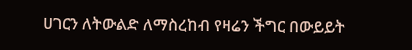ሀገርን ለትውልድ ለማስረከብ የዛሬን ችግር በውይይት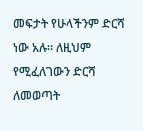መፍታት የሁላችንም ድርሻ ነው አሉ። ለዚህም የሚፈለገውን ድርሻ ለመወጣት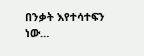በንቃት እየተሳተፍን ነው…